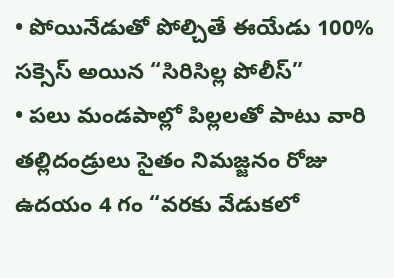• పోయినేడుతో పోల్చితే ఈయేడు 100% సక్సెస్ అయిన “సిరిసిల్ల పోలీస్”
• పలు మండపాల్లో పిల్లలతో పాటు వారి తల్లిదండ్రులు సైతం నిమజ్జనం రోజు ఉదయం 4 గం “వరకు వేడుకలో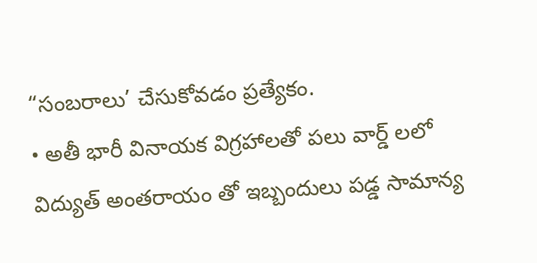“సంబరాలు’ చేసుకోవడం ప్రత్యేకం.
• అతీ భారీ వినాయక విగ్రహాలతో పలు వార్డ్ లలో విద్యుత్ అంతరాయం తో ఇబ్బందులు పడ్డ సామాన్య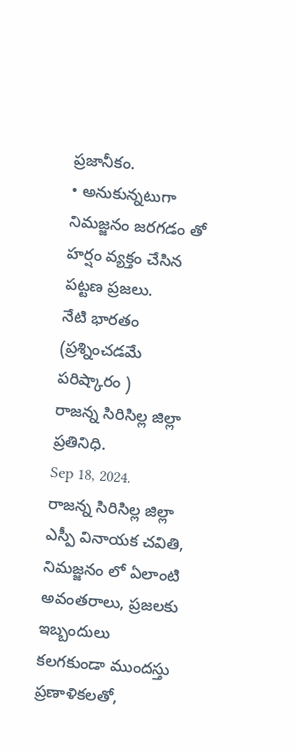ప్రజానీకం.
• అనుకున్నటుగా నిమజ్జనం జరగడం తో హర్షం వ్యక్తం చేసిన పట్టణ ప్రజలు.
నేటి భారతం (ప్రశ్నించడమే పరిష్కారం )
రాజన్న సిరిసిల్ల జిల్లా ప్రతినిధి.
Sep 18, 2024.
రాజన్న సిరిసిల్ల జిల్లా ఎస్పీ వినాయక చవితి, నిమజ్జనం లో ఏలాంటి అవంతరాలు, ప్రజలకు ఇబ్బందులు కలగకుండా ముందస్తు ప్రణాళికలతో,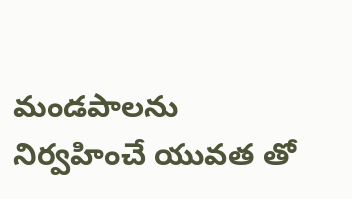మండపాలను నిర్వహించే యువత తో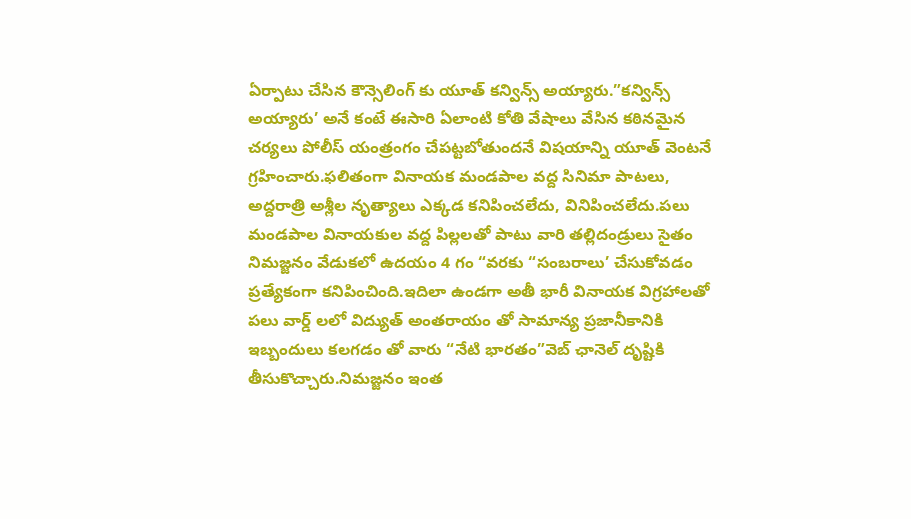ఏర్పాటు చేసిన కౌన్సెలింగ్ కు యూత్ కన్విన్స్ అయ్యారు.”కన్విన్స్ అయ్యారు’ అనే కంటే ఈసారి ఏలాంటి కోతి వేషాలు వేసిన కఠినమైన చర్యలు పోలీస్ యంత్రంగం చేపట్టబోతుందనే విషయాన్ని యూత్ వెంటనే గ్రహించారు.ఫలితంగా వినాయక మండపాల వద్ద సినిమా పాటలు, అద్దరాత్రి అశ్లీల నృత్యాలు ఎక్కడ కనిపించలేదు, వినిపించలేదు.పలు మండపాల వినాయకుల వద్ద పిల్లలతో పాటు వారి తల్లిదండ్రులు సైతం నిమజ్జనం వేడుకలో ఉదయం 4 గం “వరకు “సంబరాలు’ చేసుకోవడం ప్రత్యేకంగా కనిపించింది.ఇదిలా ఉండగా అతీ భారీ వినాయక విగ్రహాలతో పలు వార్డ్ లలో విద్యుత్ అంతరాయం తో సామాన్య ప్రజానీకానికి ఇబ్బందులు కలగడం తో వారు “నేటి భారతం”వెబ్ ఛానెల్ దృష్టికి తీసుకొచ్చారు.నిమజ్జనం ఇంత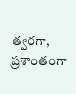త్వరగా, ప్రశాంతంగా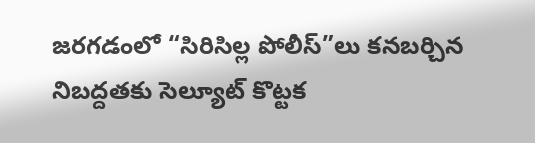జరగడంలో “సిరిసిల్ల పోలీస్”లు కనబర్చిన నిబద్దతకు సెల్యూట్ కొట్టక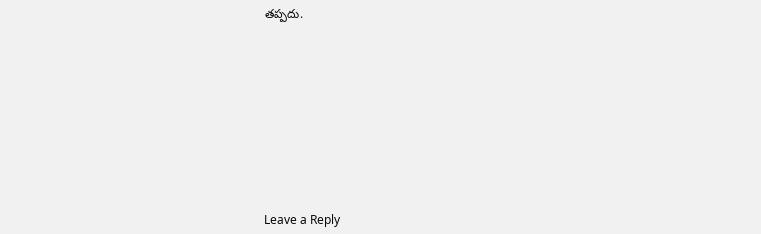తప్పదు.











Leave a Reply